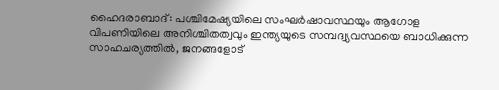ഹൈദരാബാദ്: പശ്ചിമേഷ്യയിലെ സംഘർഷാവസ്ഥയും ആഗോള വിപണിയിലെ അനിശ്ചിതത്വവും ഇന്ത്യയുടെ സമ്പദ്വ്യവസ്ഥയെ ബാധിക്കുന്ന സാഹചര്യത്തിൽ, ജനങ്ങളോട്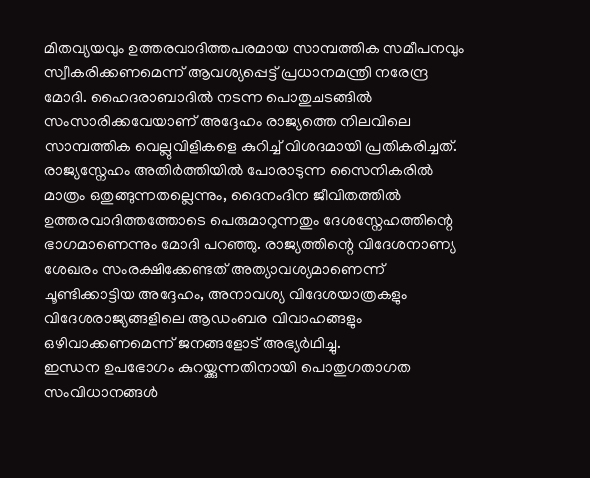മിതവ്യയവും ഉത്തരവാദിത്തപരമായ സാമ്പത്തിക സമീപനവും സ്വീകരിക്കണമെന്ന് ആവശ്യപ്പെട്ട് പ്രധാനമന്ത്രി നരേന്ദ്ര മോദി. ഹൈദരാബാദിൽ നടന്ന പൊതുചടങ്ങിൽ സംസാരിക്കവേയാണ് അദ്ദേഹം രാജ്യത്തെ നിലവിലെ സാമ്പത്തിക വെല്ലുവിളികളെ കുറിച്ച് വിശദമായി പ്രതികരിച്ചത്.
രാജ്യസ്നേഹം അതിർത്തിയിൽ പോരാടുന്ന സൈനികരിൽ മാത്രം ഒതുങ്ങുന്നതല്ലെന്നും, ദൈനംദിന ജീവിതത്തിൽ ഉത്തരവാദിത്തത്തോടെ പെരുമാറുന്നതും ദേശസ്നേഹത്തിന്റെ ഭാഗമാണെന്നും മോദി പറഞ്ഞു. രാജ്യത്തിന്റെ വിദേശനാണ്യ ശേഖരം സംരക്ഷിക്കേണ്ടത് അത്യാവശ്യമാണെന്ന് ചൂണ്ടിക്കാട്ടിയ അദ്ദേഹം, അനാവശ്യ വിദേശയാത്രകളും വിദേശരാജ്യങ്ങളിലെ ആഡംബര വിവാഹങ്ങളും ഒഴിവാക്കണമെന്ന് ജനങ്ങളോട് അഭ്യർഥിച്ചു.
ഇന്ധന ഉപഭോഗം കുറയ്ക്കുന്നതിനായി പൊതുഗതാഗത സംവിധാനങ്ങൾ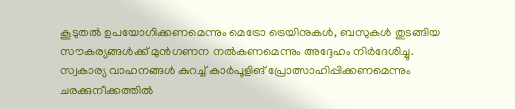കൂടുതൽ ഉപയോഗിക്കണമെന്നും മെട്രോ ട്രെയിനുകൾ, ബസുകൾ തുടങ്ങിയ സൗകര്യങ്ങൾക്ക് മുൻഗണന നൽകണമെന്നും അദ്ദേഹം നിർദേശിച്ചു. സ്വകാര്യ വാഹനങ്ങൾ കുറച്ച് കാർപൂളിങ് പ്രോത്സാഹിപ്പിക്കണമെന്നും ചരക്കുനീക്കത്തിൽ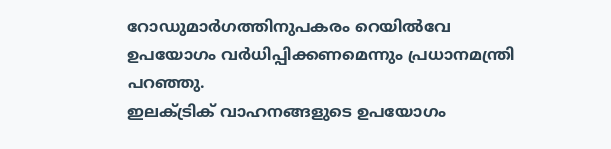റോഡുമാർഗത്തിനുപകരം റെയിൽവേ ഉപയോഗം വർധിപ്പിക്കണമെന്നും പ്രധാനമന്ത്രി പറഞ്ഞു.
ഇലക്ട്രിക് വാഹനങ്ങളുടെ ഉപയോഗം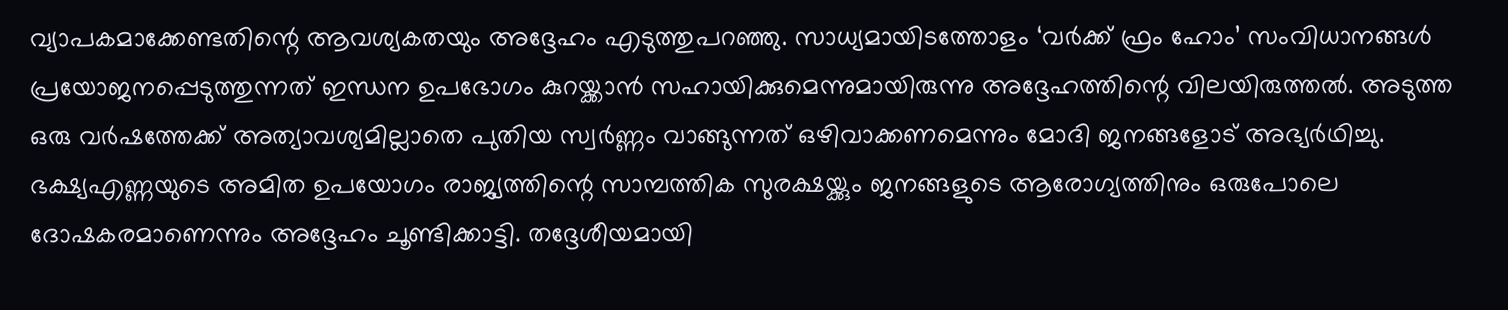വ്യാപകമാക്കേണ്ടതിന്റെ ആവശ്യകതയും അദ്ദേഹം എടുത്തുപറഞ്ഞു. സാധ്യമായിടത്തോളം ‘വർക്ക് ഫ്രം ഹോം’ സംവിധാനങ്ങൾ പ്രയോജനപ്പെടുത്തുന്നത് ഇന്ധന ഉപഭോഗം കുറയ്ക്കാൻ സഹായിക്കുമെന്നുമായിരുന്നു അദ്ദേഹത്തിന്റെ വിലയിരുത്തൽ. അടുത്ത ഒരു വർഷത്തേക്ക് അത്യാവശ്യമില്ലാതെ പുതിയ സ്വർണ്ണം വാങ്ങുന്നത് ഒഴിവാക്കണമെന്നും മോദി ജനങ്ങളോട് അഭ്യർഥിച്ചു.
ഭക്ഷ്യഎണ്ണയുടെ അമിത ഉപയോഗം രാജ്യത്തിന്റെ സാമ്പത്തിക സുരക്ഷയ്ക്കും ജനങ്ങളുടെ ആരോഗ്യത്തിനും ഒരുപോലെ ദോഷകരമാണെന്നും അദ്ദേഹം ചൂണ്ടിക്കാട്ടി. തദ്ദേശീയമായി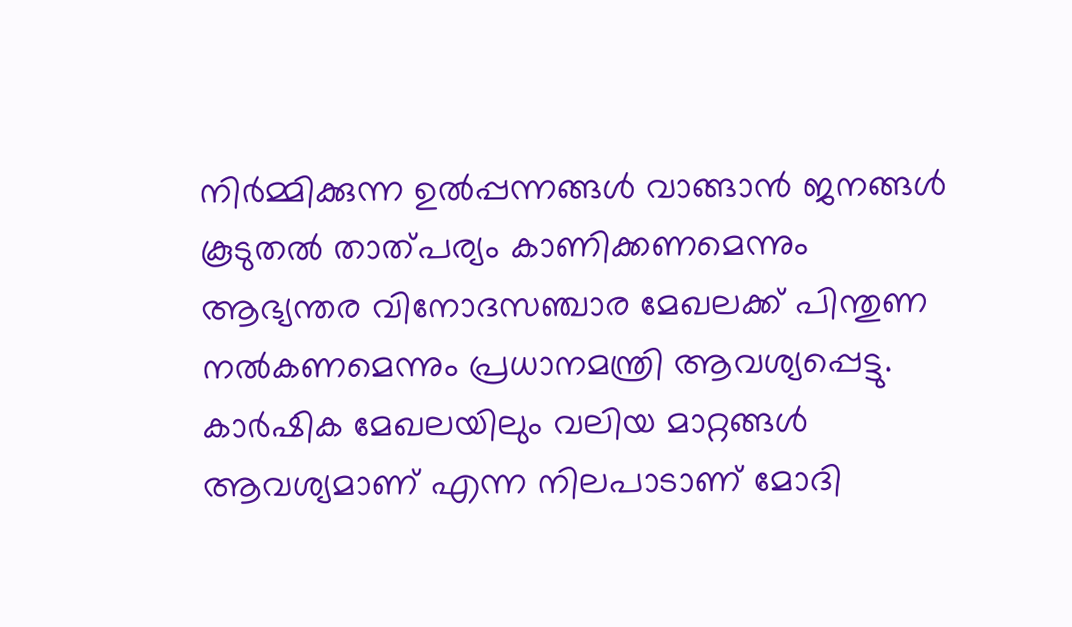നിർമ്മിക്കുന്ന ഉൽപ്പന്നങ്ങൾ വാങ്ങാൻ ജനങ്ങൾ കൂടുതൽ താത്പര്യം കാണിക്കണമെന്നും ആഭ്യന്തര വിനോദസഞ്ചാര മേഖലക്ക് പിന്തുണ നൽകണമെന്നും പ്രധാനമന്ത്രി ആവശ്യപ്പെട്ടു.
കാർഷിക മേഖലയിലും വലിയ മാറ്റങ്ങൾ ആവശ്യമാണ് എന്ന നിലപാടാണ് മോദി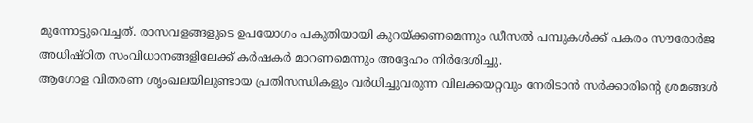മുന്നോട്ടുവെച്ചത്. രാസവളങ്ങളുടെ ഉപയോഗം പകുതിയായി കുറയ്ക്കണമെന്നും ഡീസൽ പമ്പുകൾക്ക് പകരം സൗരോർജ അധിഷ്ഠിത സംവിധാനങ്ങളിലേക്ക് കർഷകർ മാറണമെന്നും അദ്ദേഹം നിർദേശിച്ചു.
ആഗോള വിതരണ ശൃംഖലയിലുണ്ടായ പ്രതിസന്ധികളും വർധിച്ചുവരുന്ന വിലക്കയറ്റവും നേരിടാൻ സർക്കാരിന്റെ ശ്രമങ്ങൾ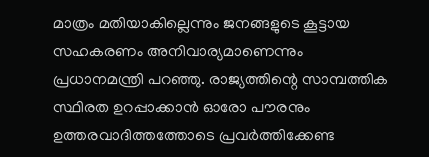മാത്രം മതിയാകില്ലെന്നും ജനങ്ങളുടെ കൂട്ടായ സഹകരണം അനിവാര്യമാണെന്നും പ്രധാനമന്ത്രി പറഞ്ഞു. രാജ്യത്തിന്റെ സാമ്പത്തിക സ്ഥിരത ഉറപ്പാക്കാൻ ഓരോ പൗരനും ഉത്തരവാദിത്തത്തോടെ പ്രവർത്തിക്കേണ്ട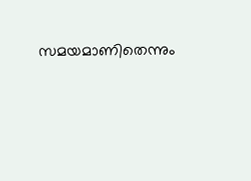സമയമാണിതെന്നും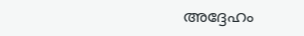അദ്ദേഹം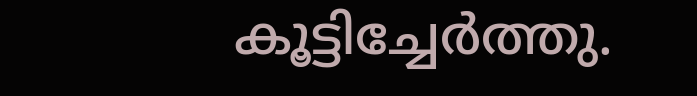കൂട്ടിച്ചേർത്തു.